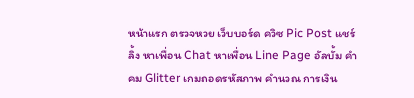หน้าแรก ตรวจหวย เว็บบอร์ด ควิซ Pic Post แชร์ลิ้ง หาเพื่อน Chat หาเพื่อน Line Page อัลบั้ม คำคม Glitter เกมถอดรหัสภาพ คำนวณ การเงิน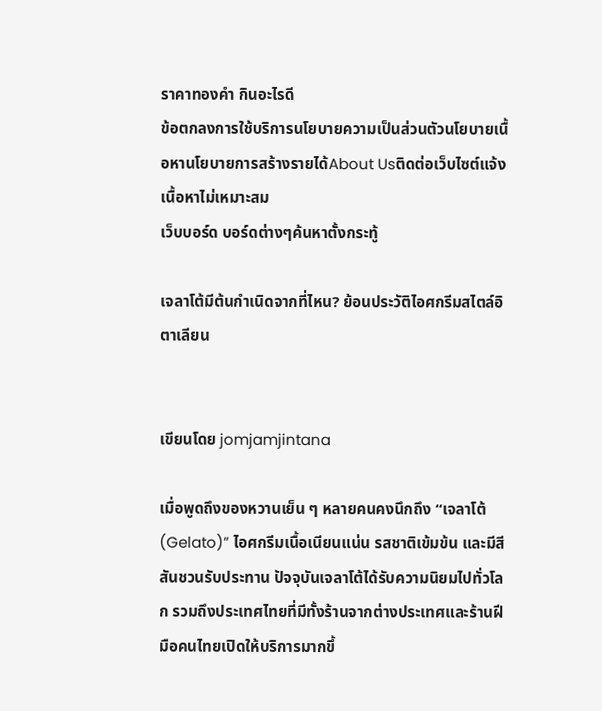ราคาทองคำ กินอะไรดี
ข้อตกลงการใช้บริการนโยบายความเป็นส่วนตัวนโยบายเนื้อหานโยบายการสร้างรายได้About Usติดต่อเว็บไซต์แจ้งเนื้อหาไม่เหมาะสม
เว็บบอร์ด บอร์ดต่างๆค้นหาตั้งกระทู้

เจลาโต้มีต้นกำเนิดจากที่ไหน? ย้อนประวัติไอศกรีมสไตล์อิตาเลียน


เขียนโดย jomjamjintana

เมื่อพูดถึงของหวานเย็น ๆ หลายคนคงนึกถึง “เจลาโต้ (Gelato)” ไอศกรีมเนื้อเนียนแน่น รสชาติเข้มข้น และมีสีสันชวนรับประทาน ปัจจุบันเจลาโต้ได้รับความนิยมไปทั่วโลก รวมถึงประเทศไทยที่มีทั้งร้านจากต่างประเทศและร้านฝีมือคนไทยเปิดให้บริการมากขึ้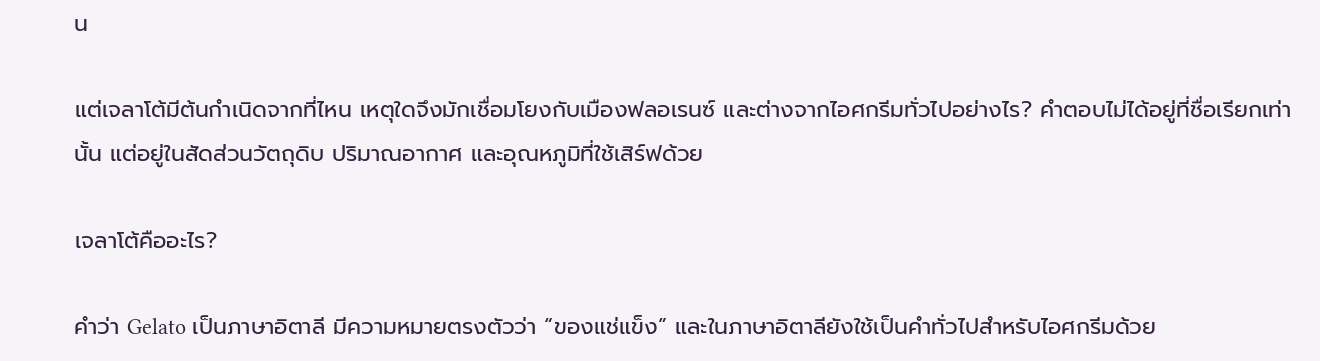น

แต่เจลาโต้มีต้นกำเนิดจากที่ไหน เหตุใดจึงมักเชื่อมโยงกับเมืองฟลอเรนซ์ และต่างจากไอศกรีมทั่วไปอย่างไร? คำตอบไม่ได้อยู่ที่ชื่อเรียกเท่านั้น แต่อยู่ในสัดส่วนวัตถุดิบ ปริมาณอากาศ และอุณหภูมิที่ใช้เสิร์ฟด้วย

เจลาโต้คืออะไร?

คำว่า Gelato เป็นภาษาอิตาลี มีความหมายตรงตัวว่า “ของแช่แข็ง” และในภาษาอิตาลียังใช้เป็นคำทั่วไปสำหรับไอศกรีมด้วย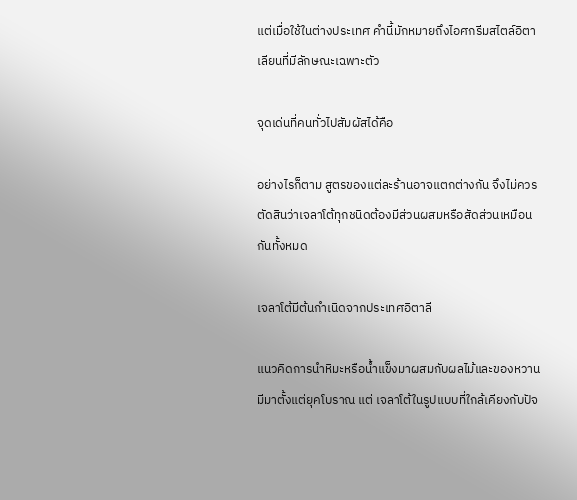แต่เมื่อใช้ในต่างประเทศ คำนี้มักหมายถึงไอศกรีมสไตล์อิตาเลียนที่มีลักษณะเฉพาะตัว

จุดเด่นที่คนทั่วไปสัมผัสได้คือ

อย่างไรก็ตาม สูตรของแต่ละร้านอาจแตกต่างกัน จึงไม่ควรตัดสินว่าเจลาโต้ทุกชนิดต้องมีส่วนผสมหรือสัดส่วนเหมือนกันทั้งหมด

เจลาโต้มีต้นกำเนิดจากประเทศอิตาลี

แนวคิดการนำหิมะหรือน้ำแข็งมาผสมกับผลไม้และของหวานมีมาตั้งแต่ยุคโบราณ แต่ เจลาโต้ในรูปแบบที่ใกล้เคียงกับปัจ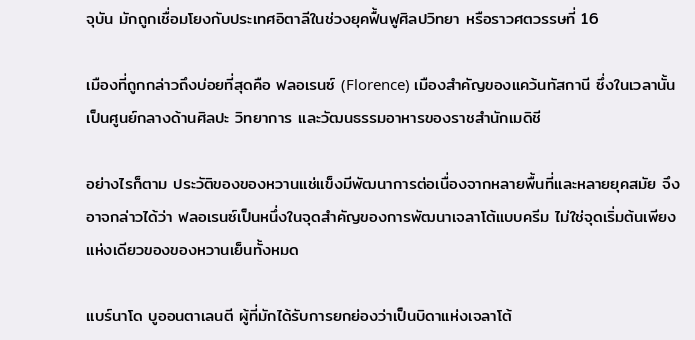จุบัน มักถูกเชื่อมโยงกับประเทศอิตาลีในช่วงยุคฟื้นฟูศิลปวิทยา หรือราวศตวรรษที่ 16

เมืองที่ถูกกล่าวถึงบ่อยที่สุดคือ ฟลอเรนซ์ (Florence) เมืองสำคัญของแคว้นทัสกานี ซึ่งในเวลานั้นเป็นศูนย์กลางด้านศิลปะ วิทยาการ และวัฒนธรรมอาหารของราชสำนักเมดิชี

อย่างไรก็ตาม ประวัติของของหวานแช่แข็งมีพัฒนาการต่อเนื่องจากหลายพื้นที่และหลายยุคสมัย จึงอาจกล่าวได้ว่า ฟลอเรนซ์เป็นหนึ่งในจุดสำคัญของการพัฒนาเจลาโต้แบบครีม ไม่ใช่จุดเริ่มต้นเพียงแห่งเดียวของของหวานเย็นทั้งหมด

แบร์นาโด บูออนตาเลนตี ผู้ที่มักได้รับการยกย่องว่าเป็นบิดาแห่งเจลาโต้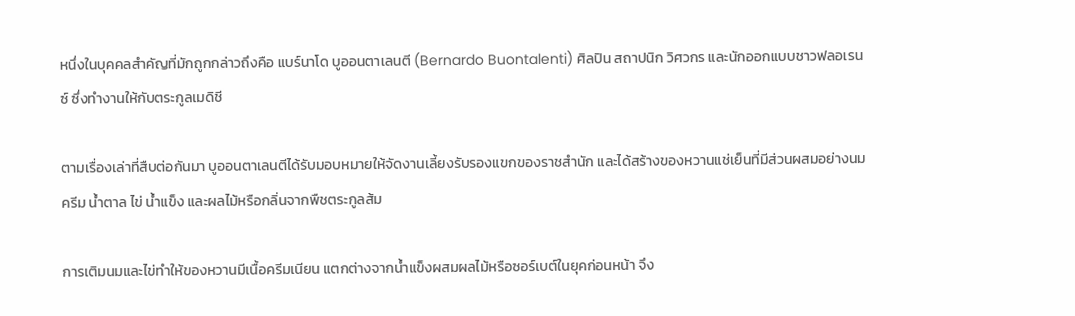หนึ่งในบุคคลสำคัญที่มักถูกกล่าวถึงคือ แบร์นาโด บูออนตาเลนตี (Bernardo Buontalenti) ศิลปิน สถาปนิก วิศวกร และนักออกแบบชาวฟลอเรนซ์ ซึ่งทำงานให้กับตระกูลเมดิชี

ตามเรื่องเล่าที่สืบต่อกันมา บูออนตาเลนตีได้รับมอบหมายให้จัดงานเลี้ยงรับรองแขกของราชสำนัก และได้สร้างของหวานแช่เย็นที่มีส่วนผสมอย่างนม ครีม น้ำตาล ไข่ น้ำแข็ง และผลไม้หรือกลิ่นจากพืชตระกูลส้ม

การเติมนมและไข่ทำให้ของหวานมีเนื้อครีมเนียน แตกต่างจากน้ำแข็งผสมผลไม้หรือซอร์เบต์ในยุคก่อนหน้า จึง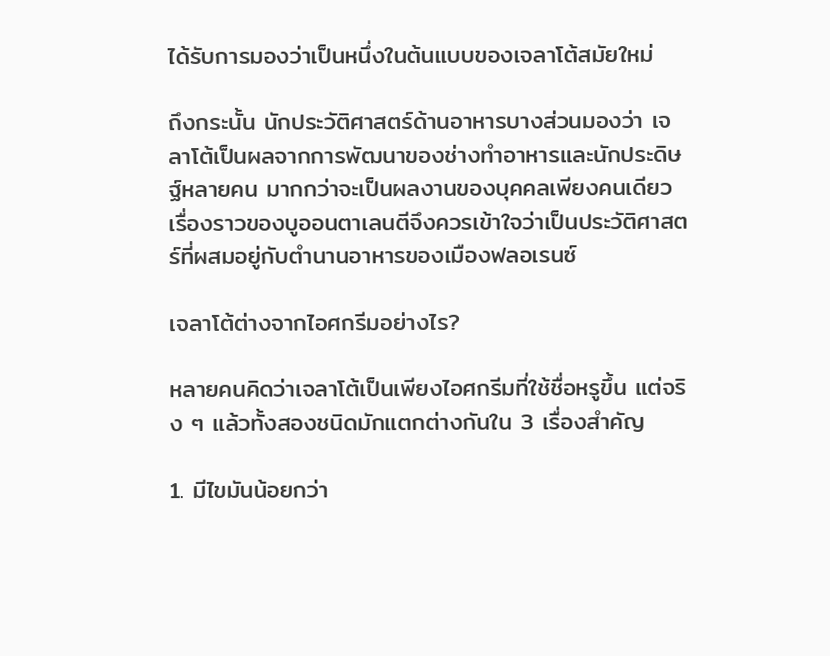ได้รับการมองว่าเป็นหนึ่งในต้นแบบของเจลาโต้สมัยใหม่

ถึงกระนั้น นักประวัติศาสตร์ด้านอาหารบางส่วนมองว่า เจลาโต้เป็นผลจากการพัฒนาของช่างทำอาหารและนักประดิษฐ์หลายคน มากกว่าจะเป็นผลงานของบุคคลเพียงคนเดียว เรื่องราวของบูออนตาเลนตีจึงควรเข้าใจว่าเป็นประวัติศาสตร์ที่ผสมอยู่กับตำนานอาหารของเมืองฟลอเรนซ์

เจลาโต้ต่างจากไอศกรีมอย่างไร?

หลายคนคิดว่าเจลาโต้เป็นเพียงไอศกรีมที่ใช้ชื่อหรูขึ้น แต่จริง ๆ แล้วทั้งสองชนิดมักแตกต่างกันใน 3 เรื่องสำคัญ

1. มีไขมันน้อยกว่า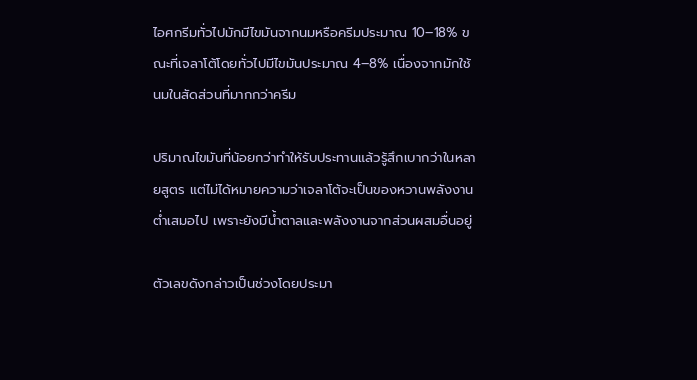ไอศกรีมทั่วไปมักมีไขมันจากนมหรือครีมประมาณ 10–18% ขณะที่เจลาโต้โดยทั่วไปมีไขมันประมาณ 4–8% เนื่องจากมักใช้นมในสัดส่วนที่มากกว่าครีม

ปริมาณไขมันที่น้อยกว่าทำให้รับประทานแล้วรู้สึกเบากว่าในหลายสูตร แต่ไม่ได้หมายความว่าเจลาโต้จะเป็นของหวานพลังงานต่ำเสมอไป เพราะยังมีน้ำตาลและพลังงานจากส่วนผสมอื่นอยู่

ตัวเลขดังกล่าวเป็นช่วงโดยประมา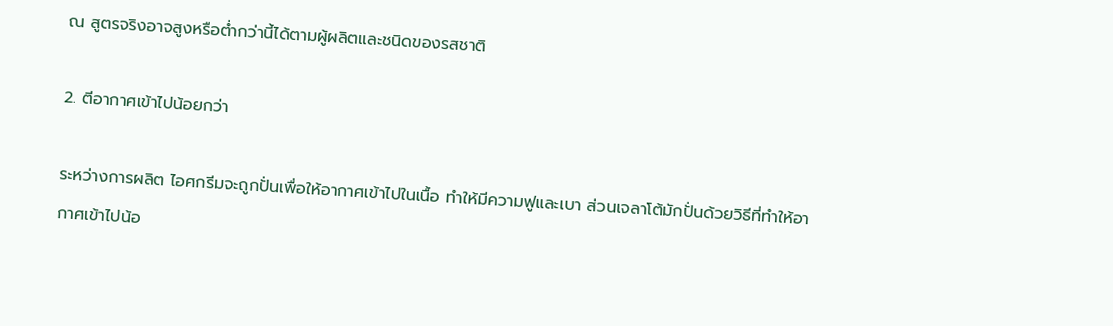ณ สูตรจริงอาจสูงหรือต่ำกว่านี้ได้ตามผู้ผลิตและชนิดของรสชาติ

2. ตีอากาศเข้าไปน้อยกว่า

ระหว่างการผลิต ไอศกรีมจะถูกปั่นเพื่อให้อากาศเข้าไปในเนื้อ ทำให้มีความฟูและเบา ส่วนเจลาโต้มักปั่นด้วยวิธีที่ทำให้อากาศเข้าไปน้อ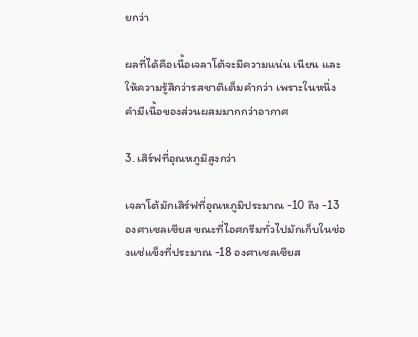ยกว่า

ผลที่ได้คือเนื้อเจลาโต้จะมีความแน่น เนียน และให้ความรู้สึกว่ารสชาติเต็มคำกว่า เพราะในหนึ่งคำมีเนื้อของส่วนผสมมากกว่าอากาศ

3. เสิร์ฟที่อุณหภูมิสูงกว่า

เจลาโต้มักเสิร์ฟที่อุณหภูมิประมาณ -10 ถึง -13 องศาเซลเซียส ขณะที่ไอศกรีมทั่วไปมักเก็บในช่องแช่แข็งที่ประมาณ -18 องศาเซลเซียส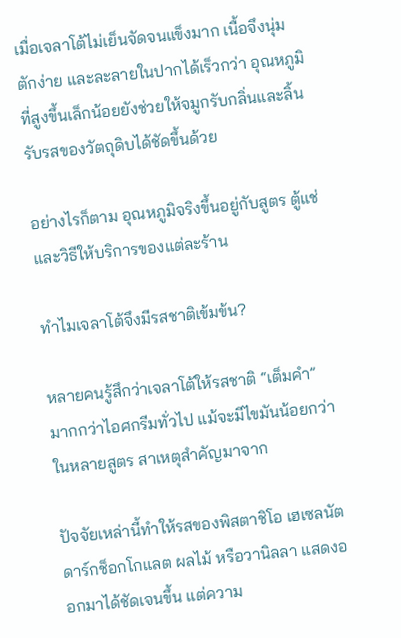เมื่อเจลาโต้ไม่เย็นจัดจนแข็งมาก เนื้อจึงนุ่ม ตักง่าย และละลายในปากได้เร็วกว่า อุณหภูมิที่สูงขึ้นเล็กน้อยยังช่วยให้จมูกรับกลิ่นและลิ้นรับรสของวัตถุดิบได้ชัดขึ้นด้วย

อย่างไรก็ตาม อุณหภูมิจริงขึ้นอยู่กับสูตร ตู้แช่ และวิธีให้บริการของแต่ละร้าน

ทำไมเจลาโต้จึงมีรสชาติเข้มข้น?

หลายคนรู้สึกว่าเจลาโต้ให้รสชาติ “เต็มคำ” มากกว่าไอศกรีมทั่วไป แม้จะมีไขมันน้อยกว่าในหลายสูตร สาเหตุสำคัญมาจาก

ปัจจัยเหล่านี้ทำให้รสของพิสตาชิโอ เฮเซลนัต ดาร์กช็อกโกแลต ผลไม้ หรือวานิลลา แสดงออกมาได้ชัดเจนขึ้น แต่ความ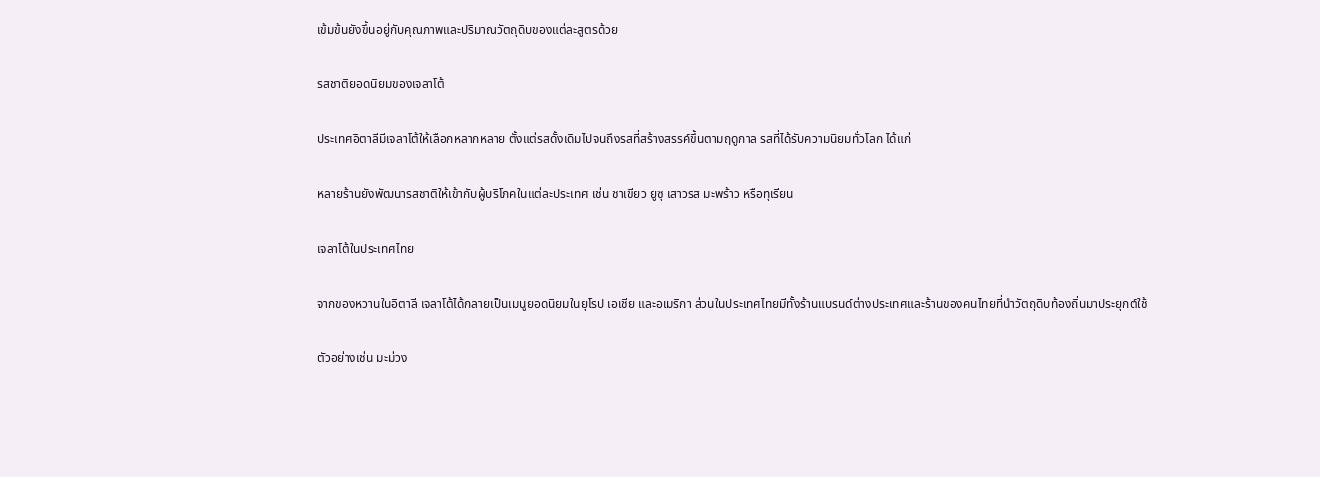เข้มข้นยังขึ้นอยู่กับคุณภาพและปริมาณวัตถุดิบของแต่ละสูตรด้วย

รสชาติยอดนิยมของเจลาโต้

ประเทศอิตาลีมีเจลาโต้ให้เลือกหลากหลาย ตั้งแต่รสดั้งเดิมไปจนถึงรสที่สร้างสรรค์ขึ้นตามฤดูกาล รสที่ได้รับความนิยมทั่วโลก ได้แก่

หลายร้านยังพัฒนารสชาติให้เข้ากับผู้บริโภคในแต่ละประเทศ เช่น ชาเขียว ยูซุ เสาวรส มะพร้าว หรือทุเรียน

เจลาโต้ในประเทศไทย

จากของหวานในอิตาลี เจลาโต้ได้กลายเป็นเมนูยอดนิยมในยุโรป เอเชีย และอเมริกา ส่วนในประเทศไทยมีทั้งร้านแบรนด์ต่างประเทศและร้านของคนไทยที่นำวัตถุดิบท้องถิ่นมาประยุกต์ใช้

ตัวอย่างเช่น มะม่วง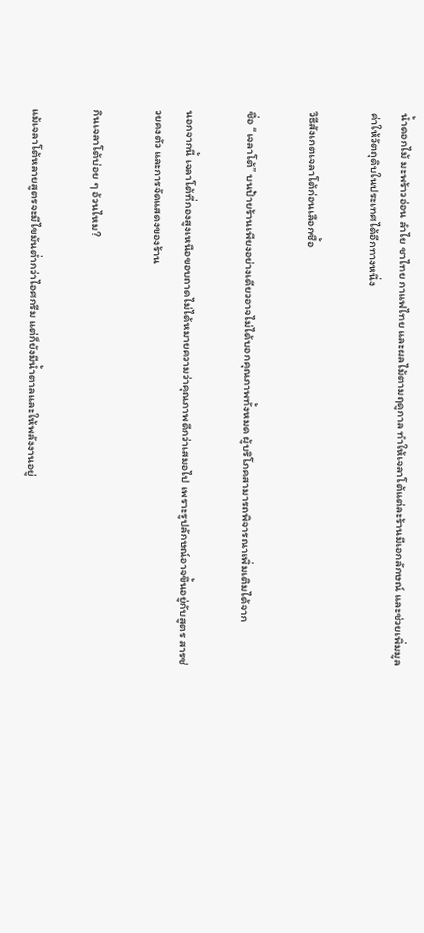น้ำดอกไม้ มะพร้าวอ่อน ลำไย ชาไทย กาแฟไทย และผลไม้ตามฤดูกาล ทำให้เจลาโต้แต่ละร้านมีเอกลักษณ์ และช่วยเพิ่มมูลค่าให้วัตถุดิบในประเทศได้อีกทางหนึ่ง

วิธีสังเกตเจลาโต้ก่อนเลือกซื้อ

ชื่อ “เจลาโต้” บนป้ายร้านเพียงอย่างเดียวอาจไม่ได้บอกคุณภาพทั้งหมด ผู้บริโภคสามารถพิจารณาเพิ่มเติมได้จาก

นอกจากนี้ เจลาโต้ที่กองสูงเหนือขอบถาดไม่ได้หมายความว่าคุณภาพดีกว่าเสมอไป เพราะรูปลักษณ์อาจขึ้นอยู่กับสูตร สารช่วยคงตัว และการจัดแสดงของร้าน

กินเจลาโต้บ่อย ๆ อ้วนไหม?

แม้เจลาโต้หลายสูตรจะมีไขมันต่ำกว่าไอศกรีม แต่ก็ยังมีน้ำตาลและให้พลังงานอยู่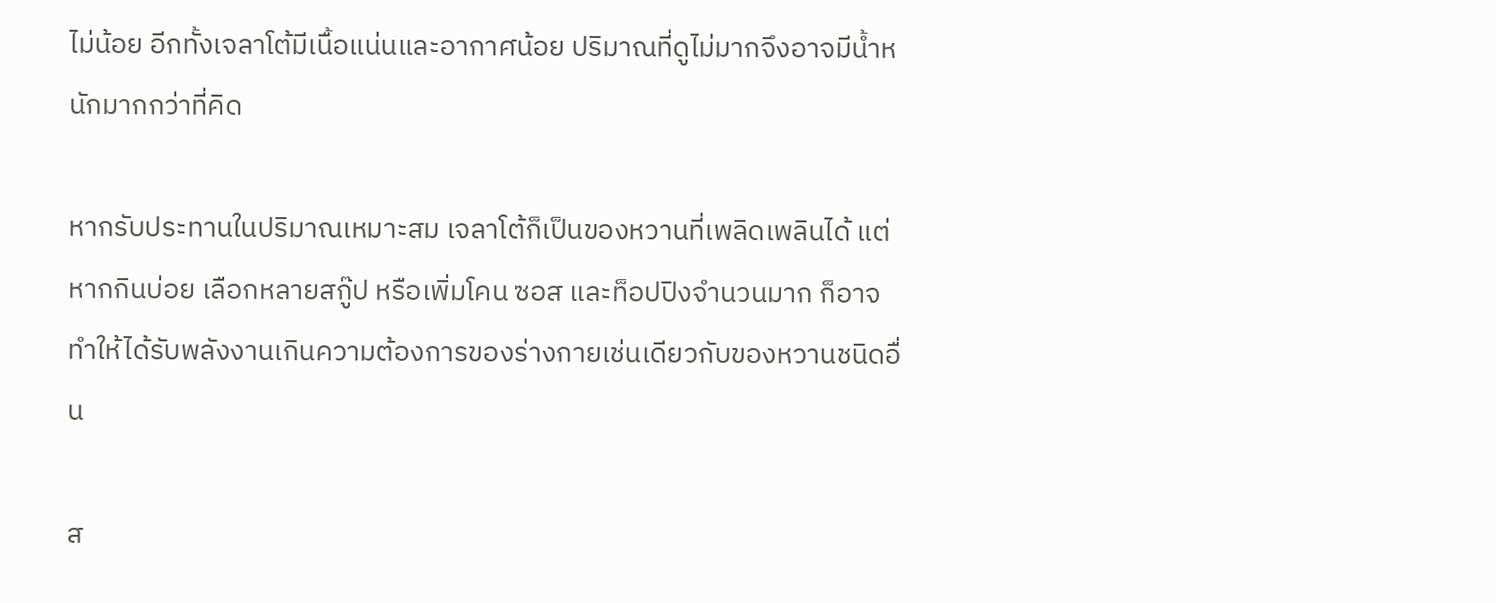ไม่น้อย อีกทั้งเจลาโต้มีเนื้อแน่นและอากาศน้อย ปริมาณที่ดูไม่มากจึงอาจมีน้ำหนักมากกว่าที่คิด

หากรับประทานในปริมาณเหมาะสม เจลาโต้ก็เป็นของหวานที่เพลิดเพลินได้ แต่หากกินบ่อย เลือกหลายสกู๊ป หรือเพิ่มโคน ซอส และท็อปปิงจำนวนมาก ก็อาจทำให้ได้รับพลังงานเกินความต้องการของร่างกายเช่นเดียวกับของหวานชนิดอื่น

ส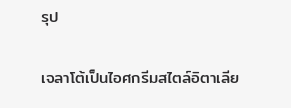รุป

เจลาโต้เป็นไอศกรีมสไตล์อิตาเลีย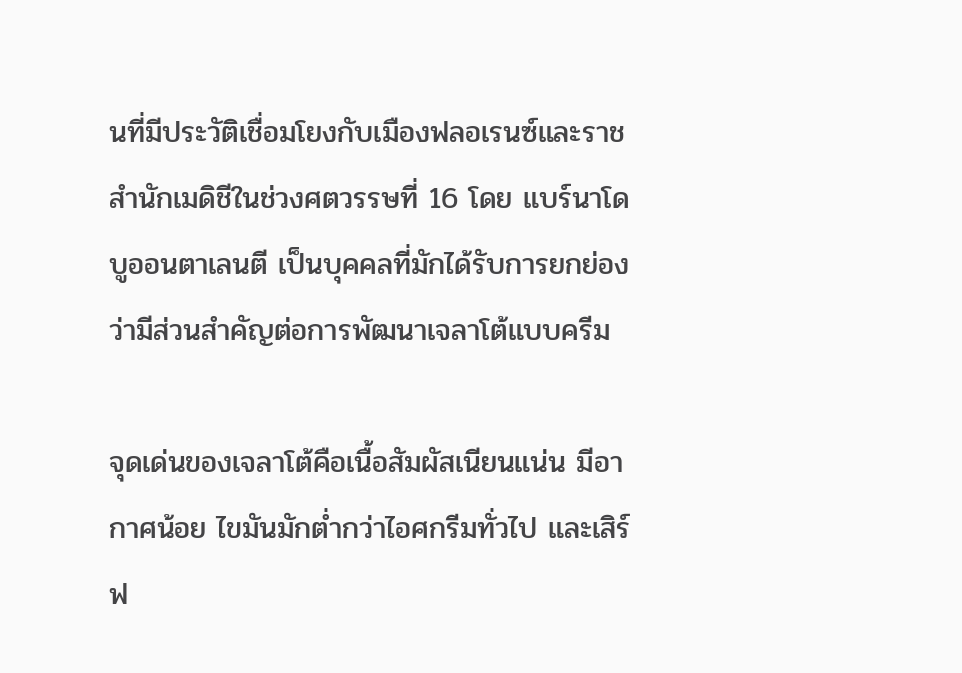นที่มีประวัติเชื่อมโยงกับเมืองฟลอเรนซ์และราชสำนักเมดิชีในช่วงศตวรรษที่ 16 โดย แบร์นาโด บูออนตาเลนตี เป็นบุคคลที่มักได้รับการยกย่องว่ามีส่วนสำคัญต่อการพัฒนาเจลาโต้แบบครีม

จุดเด่นของเจลาโต้คือเนื้อสัมผัสเนียนแน่น มีอากาศน้อย ไขมันมักต่ำกว่าไอศกรีมทั่วไป และเสิร์ฟ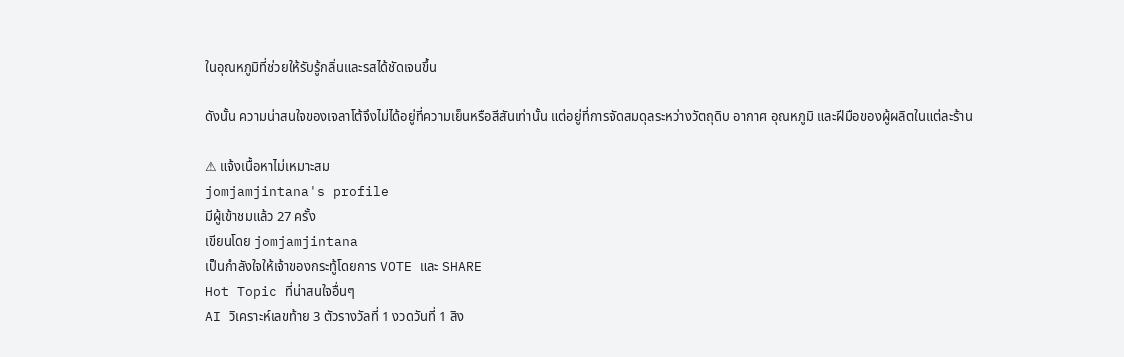ในอุณหภูมิที่ช่วยให้รับรู้กลิ่นและรสได้ชัดเจนขึ้น

ดังนั้น ความน่าสนใจของเจลาโต้จึงไม่ได้อยู่ที่ความเย็นหรือสีสันเท่านั้น แต่อยู่ที่การจัดสมดุลระหว่างวัตถุดิบ อากาศ อุณหภูมิ และฝีมือของผู้ผลิตในแต่ละร้าน

⚠ แจ้งเนื้อหาไม่เหมาะสม
jomjamjintana's profile
มีผู้เข้าชมแล้ว 27 ครั้ง
เขียนโดย jomjamjintana
เป็นกำลังใจให้เจ้าของกระทู้โดยการ VOTE และ SHARE
Hot Topic ที่น่าสนใจอื่นๆ
AI วิเคราะห์เลขท้าย 3 ตัวรางวัลที่ 1 งวดวันที่ 1 สิง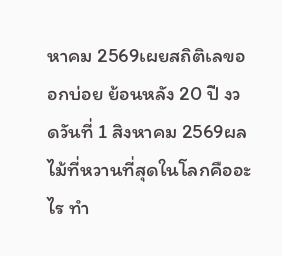หาคม 2569เผยสถิติเลขออกบ่อย ย้อนหลัง 20 ปี งวดวันที่ 1 สิงหาคม 2569ผลไม้ที่หวานที่สุดในโลกคืออะไร ทำ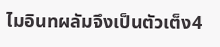ไมอินทผลัมจึงเป็นตัวเต็ง4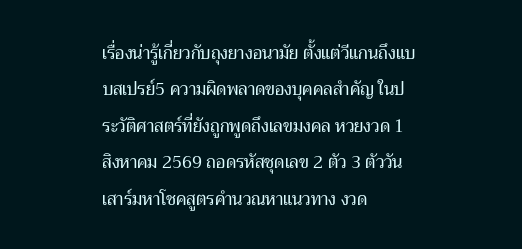เรื่องน่ารู้เกี่ยวกับถุงยางอนามัย ตั้งแต่วีแกนถึงแบบสเปรย์5 ความผิดพลาดของบุคคลสำคัญ ในประวัติศาสตร์ที่ยังถูกพูดถึงเลขมงคล หวยงวด 1 สิงหาคม 2569 ถอดรหัสชุดเลข 2 ตัว 3 ตัววันเสาร์มหาโชคสูตรคำนวณหาแนวทาง งวด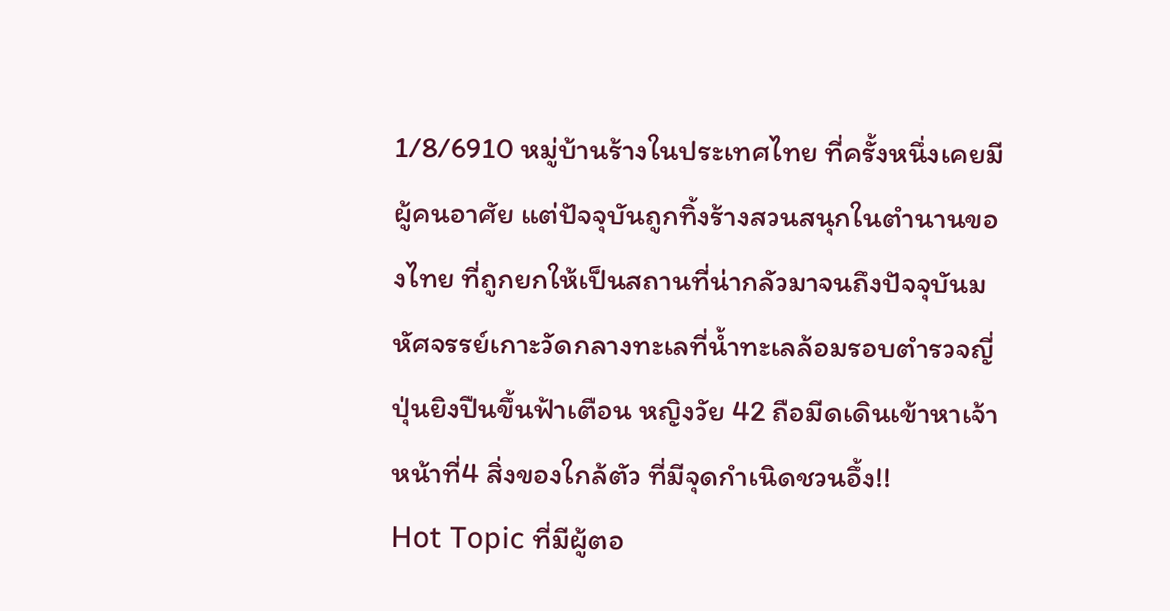1/8/6910 หมู่บ้านร้างในประเทศไทย ที่ครั้งหนึ่งเคยมีผู้คนอาศัย แต่ปัจจุบันถูกทิ้งร้างสวนสนุกในตำนานของไทย ที่ถูกยกให้เป็นสถานที่น่ากลัวมาจนถึงปัจจุบันมหัศจรรย์เกาะวัดกลางทะเลที่น้ำทะเลล้อมรอบตำรวจญี่ปุ่นยิงปืนขึ้นฟ้าเตือน หญิงวัย 42 ถือมีดเดินเข้าหาเจ้าหน้าที่4 สิ่งของใกล้ตัว ที่มีจุดกำเนิดชวนอึ้ง!!
Hot Topic ที่มีผู้ตอ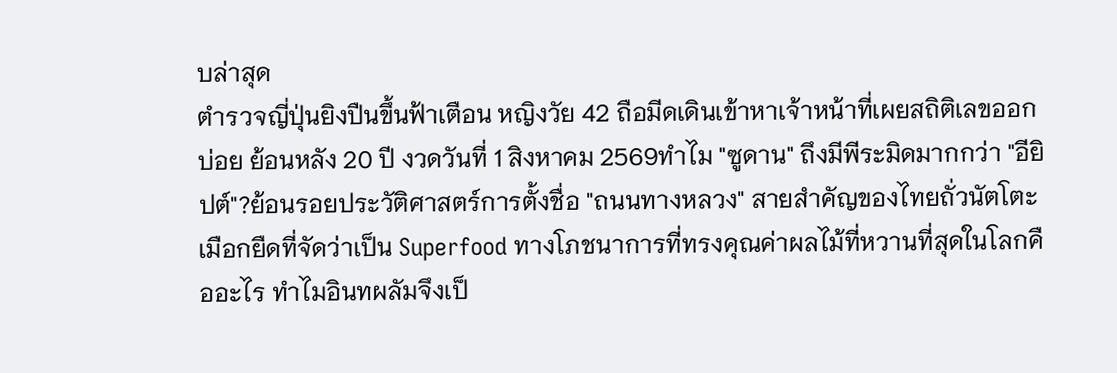บล่าสุด
ตำรวจญี่ปุ่นยิงปืนขึ้นฟ้าเตือน หญิงวัย 42 ถือมีดเดินเข้าหาเจ้าหน้าที่เผยสถิติเลขออกบ่อย ย้อนหลัง 20 ปี งวดวันที่ 1 สิงหาคม 2569ทำไม "ซูดาน" ถึงมีพีระมิดมากกว่า "อียิปต์"?ย้อนรอยประวัติศาสตร์การตั้งชื่อ "ถนนทางหลวง" สายสำคัญของไทยถั่วนัตโตะ เมือกยืดที่จัดว่าเป็น Superfood ทางโภชนาการที่ทรงคุณค่าผลไม้ที่หวานที่สุดในโลกคืออะไร ทำไมอินทผลัมจึงเป็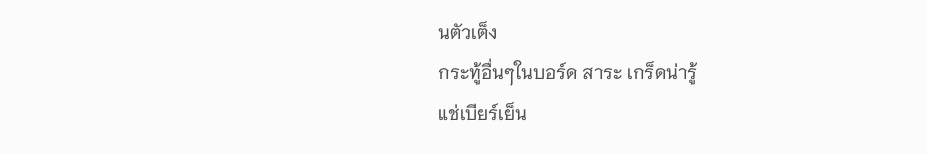นตัวเต็ง
กระทู้อื่นๆในบอร์ด สาระ เกร็ดน่ารู้
แช่เบียร์เย็น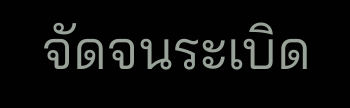จัดจนระเบิด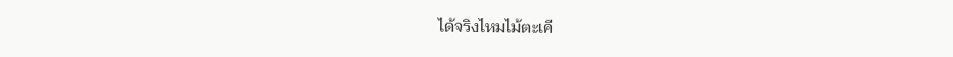ได้จริงไหมไม้ตะเคี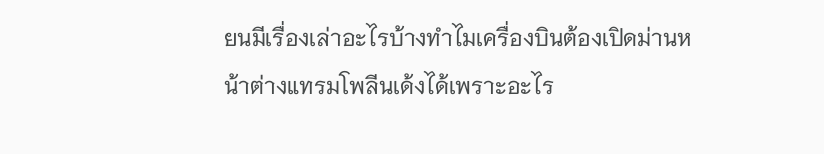ยนมีเรื่องเล่าอะไรบ้างทำไมเครื่องบินต้องเปิดม่านหน้าต่างแทรมโพลีนเด้งได้เพราะอะไร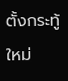ตั้งกระทู้ใหม่